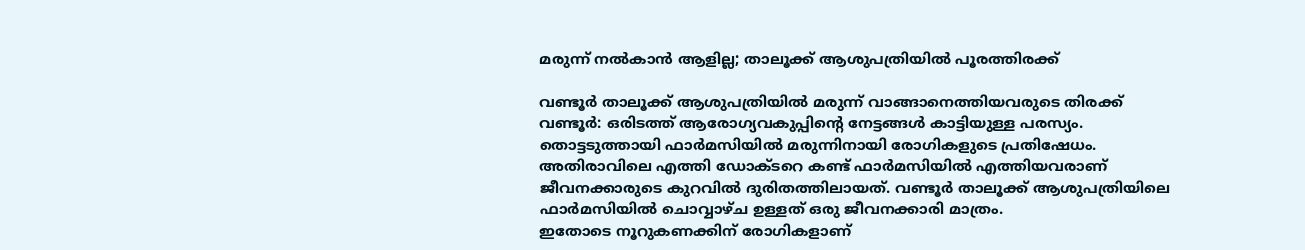മരുന്ന് നൽകാൻ ആളില്ല; താലൂക്ക് ആശുപത്രിയിൽ പൂരത്തിരക്ക്

വണ്ടൂർ താലൂക്ക് ആശുപത്രിയിൽ മരുന്ന് വാങ്ങാനെത്തിയവരുടെ തിരക്ക്
വണ്ടൂർ: ഒരിടത്ത് ആരോഗ്യവകുപ്പിന്റെ നേട്ടങ്ങൾ കാട്ടിയുള്ള പരസ്യം. തൊട്ടടുത്തായി ഫാർമസിയിൽ മരുന്നിനായി രോഗികളുടെ പ്രതിഷേധം. അതിരാവിലെ എത്തി ഡോക്ടറെ കണ്ട് ഫാർമസിയിൽ എത്തിയവരാണ് ജീവനക്കാരുടെ കുറവിൽ ദുരിതത്തിലായത്. വണ്ടൂർ താലൂക്ക് ആശുപത്രിയിലെ ഫാർമസിയിൽ ചൊവ്വാഴ്ച ഉള്ളത് ഒരു ജീവനക്കാരി മാത്രം.
ഇതോടെ നൂറുകണക്കിന് രോഗികളാണ്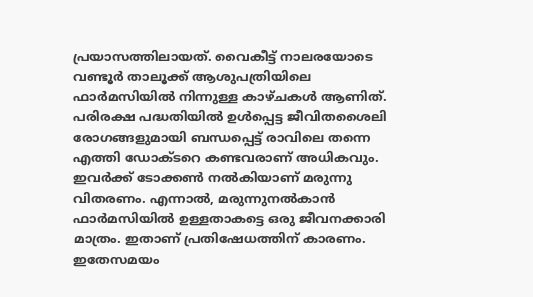പ്രയാസത്തിലായത്. വൈകീട്ട് നാലരയോടെ വണ്ടൂർ താലൂക്ക് ആശുപത്രിയിലെ ഫാർമസിയിൽ നിന്നുള്ള കാഴ്ചകൾ ആണിത്. പരിരക്ഷ പദ്ധതിയിൽ ഉൾപ്പെട്ട ജീവിതശൈലി രോഗങ്ങളുമായി ബന്ധപ്പെട്ട് രാവിലെ തന്നെ എത്തി ഡോക്ടറെ കണ്ടവരാണ് അധികവും.
ഇവർക്ക് ടോക്കൺ നൽകിയാണ് മരുന്നു വിതരണം. എന്നാൽ, മരുന്നുനൽകാൻ ഫാർമസിയിൽ ഉള്ളതാകട്ടെ ഒരു ജീവനക്കാരി മാത്രം. ഇതാണ് പ്രതിഷേധത്തിന് കാരണം. ഇതേസമയം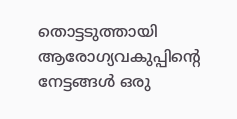തൊട്ടടുത്തായി ആരോഗ്യവകുപ്പിന്റെ നേട്ടങ്ങൾ ഒരു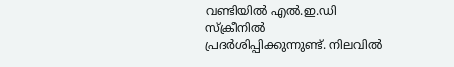വണ്ടിയിൽ എൽ.ഇ.ഡി സ്ക്രീനിൽ പ്രദർശിപ്പിക്കുന്നുണ്ട്. നിലവിൽ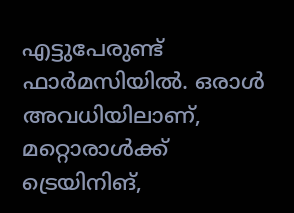എട്ടുപേരുണ്ട് ഫാർമസിയിൽ. ഒരാൾ അവധിയിലാണ്, മറ്റൊരാൾക്ക് ട്രെയിനിങ്,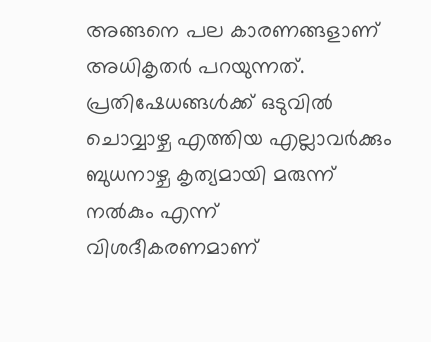അങ്ങനെ പല കാരണങ്ങളാണ് അധികൃതർ പറയുന്നത്. പ്രതിഷേധങ്ങൾക്ക് ഒടുവിൽ ചൊവ്വാഴ്ച എത്തിയ എല്ലാവർക്കും ബുധനാഴ്ച കൃത്യമായി മരുന്ന് നൽകും എന്ന് വിശദീകരണമാണ്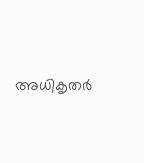അധികൃതർ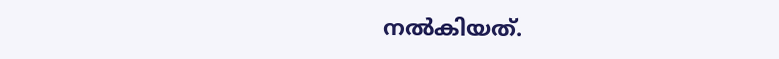നൽകിയത്.